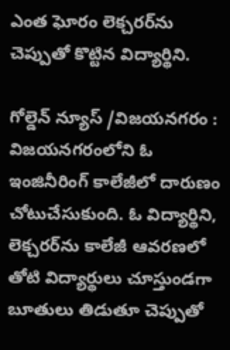ఎంత ఘోరం లెక్చరర్‌ను చెప్పుతో కొట్టిన విద్యార్థిని.

గోల్డెన్ న్యూస్ /విజయనగరం :  విజయనగరంలోని ఓ ఇంజినీరింగ్ కాలేజీలో దారుణం చోటుచేసుకుంది. ఓ విద్యార్థిని, లెక్చరర్‌ను కాలేజీ ఆవరణలో తోటి విద్యార్థులు చూస్తుండగా బూతులు తిడుతూ చెప్పుతో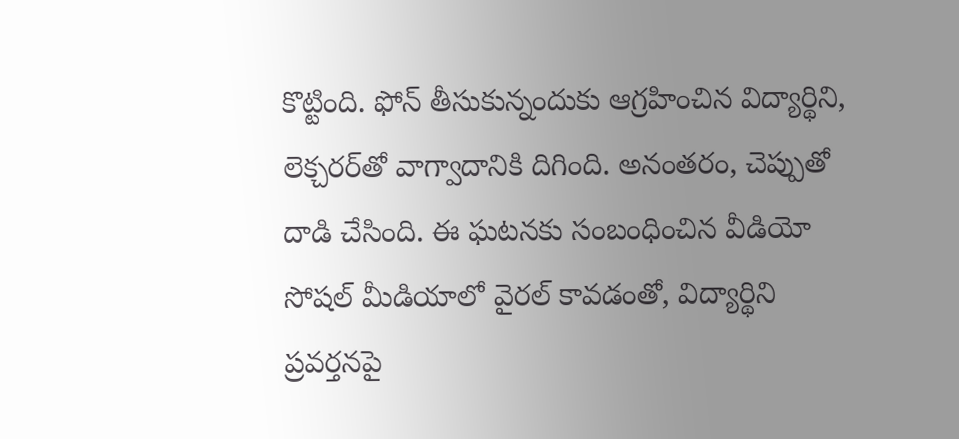కొట్టింది. ఫోన్ తీసుకున్నందుకు ఆగ్రహించిన విద్యార్థిని, లెక్చరర్‌తో వాగ్వాదానికి దిగింది. అనంతరం, చెప్పుతో దాడి చేసింది. ఈ ఘటనకు సంబంధించిన వీడియో సోషల్ మీడియాలో వైరల్ కావడంతో, విద్యార్థిని ప్రవర్తనపై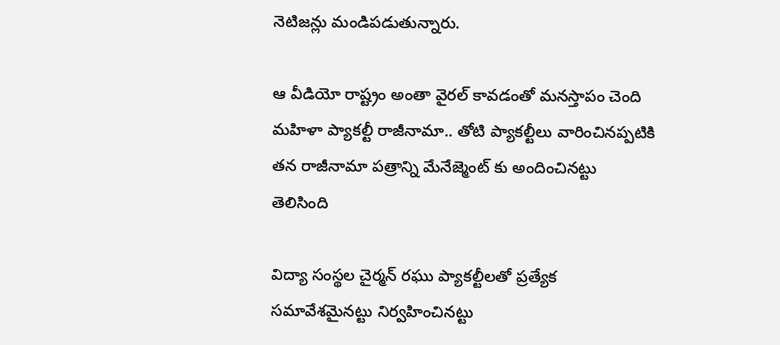నెటిజన్లు మండిపడుతున్నారు.

ఆ వీడియో రాష్ట్రం అంతా వైరల్ కావడంతో మనస్తాపం చెంది మహిళా ప్యాకల్టీ రాజీనామా.. తోటి ప్యాకల్టీలు వారించినప్పటికి తన రాజీనామా పత్రాన్ని మేనేజ్మెంట్ కు అందించినట్టు తెలిసింది

విద్యా సంస్థల చైర్మన్ రఘు ప్యాకల్టీలతో ప్రత్యేక సమావేశమైనట్టు నిర్వహించినట్టు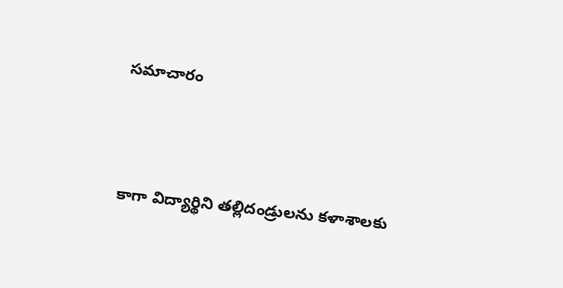సమాచారం



కాగా విద్యార్థిని తల్లిదండ్రులను కళాశాలకు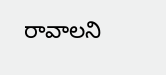రావాలని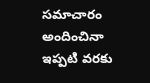సమాచారం అందించినా ఇప్పటి వరకు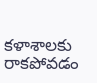కళాశాలకు రాకపోవడం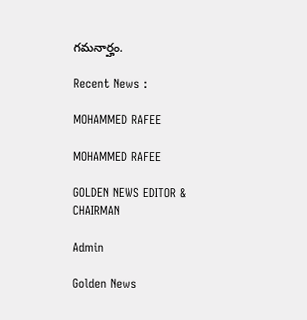గమనార్హం.

Recent News :

MOHAMMED RAFEE

MOHAMMED RAFEE

GOLDEN NEWS EDITOR & CHAIRMAN

Admin

Golden News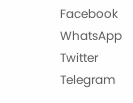Facebook
WhatsApp
Twitter
Telegram